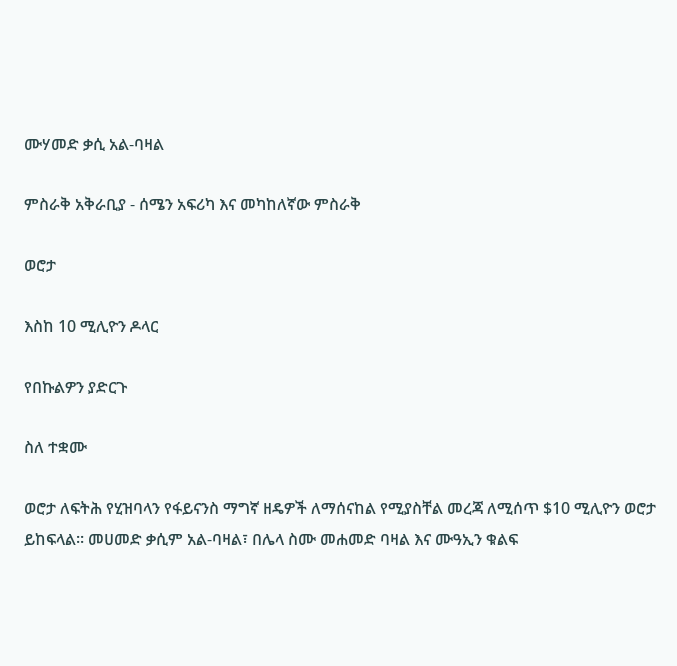ሙሃመድ ቃሲ አል-ባዛል

ምስራቅ አቅራቢያ - ሰሜን አፍሪካ እና መካከለኛው ምስራቅ

ወሮታ

እስከ 10 ሚሊዮን ዶላር

የበኩልዎን ያድርጉ

ስለ ተቋሙ

ወሮታ ለፍትሕ የሂዝባላን የፋይናንስ ማግኛ ዘዴዎች ለማሰናከል የሚያስቸል መረጃ ለሚሰጥ $10 ሚሊዮን ወሮታ ይከፍላል፡፡ መሀመድ ቃሲም አል-ባዛል፣ በሌላ ስሙ መሐመድ ባዛል እና ሙዓኢን ቁልፍ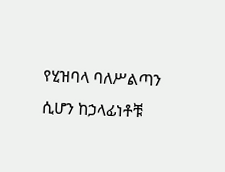የሂዝባላ ባለሥልጣን ሲሆን ከኃላፊነቶቹ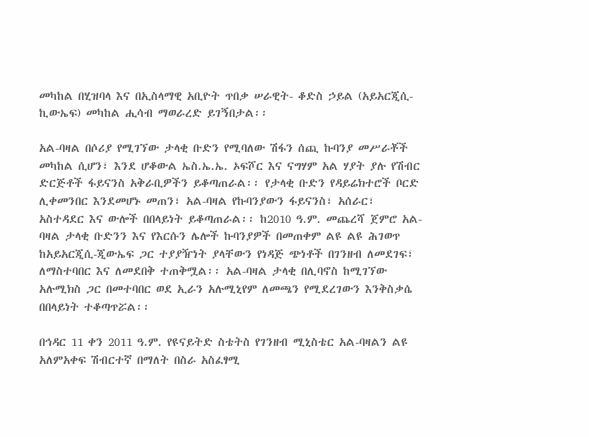መካከል በሂዝባላ እና በኢስላማዊ አቢዮት ጥበቃ ሠራዊት- ቆድስ ኃይል (አይአርጂሲ-ኪውኤፍ) መካከል ሒሳብ ማወራረድ ይገኝበታል፡፡

አል-ባዛል በሶሪያ የሚገኘው ታላቂ ቡድን የሚባለው ሽፋን ሰጪ ኩባንያ መሥራቾች መካከል ሲሆን፣ እንደ ሆቆውል ኤስ.ኤ.ኤ. ኦፍሾር እና ናግሃም አል ሃያት ያሉ የሽብር ድርጅቶች ፋይናንስ አቅራቢዎችን ይቆጣጠራል፡፡ የታላቂ ቡድን የዳይሬክተሮች ቦርድ ሊቀመንበር እንደመሆኑ መጠን፣ አል-ባዛል የኩባንያውን ፋይናንስ፣ አሰራር፣ አስተዳደር እና ውሎች በበላይነት ይቆጣጠራል፡፡ ከ2010 ዓ.ም. መጨረሻ ጀምሮ አል-ባዛል ታላቂ ቡድንን እና የእርሱን ሌሎች ኩባንያዎች በመጠቀም ልዩ ልዩ ሕገወጥ ከአይአርጂሲ-ጂውኤፍ ጋር ተያያዥነት ያላቸውን የነዳጅ ጭነቶች በገንዘብ ለመደገፍ፣ ለማስተባበር እና ለመደበቅ ተጠቅሟል፡፡ አል-ባዛል ታላቂ በሊባኖስ ከሚገኘው አሉሚክስ ጋር በመተባበር ወደ ኢራን አሉሚኒየም ለመጫን የሚደረገውን እንቅስቃሴ በበላይነት ተቆጣጥሯል፡፡

በኅዳር 11 ቀን 2011 ዓ.ም. የዩናይትድ ስቴትስ የገንዘብ ሚኒስቴር አል-ባዛልን ልዩ አለምአቀፍ ሽብርተኛ በማለት በስራ አስፈፃሚ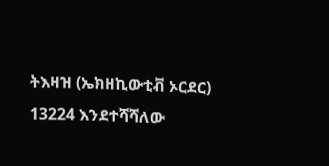ትእዛዝ (ኤክዘኪውቲቭ ኦርደር) 13224 እንደተሻሻለው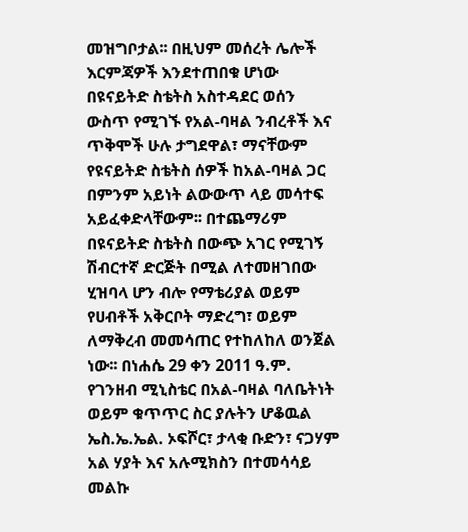መዝግቦታል፡፡ በዚህም መሰረት ሌሎች እርምጃዎች እንደተጠበቁ ሆነው በዩናይትድ ስቴትስ አስተዳደር ወሰን ውስጥ የሚገኙ የአል-ባዛል ንብረቶች እና ጥቅሞች ሁሉ ታግደዋል፣ ማናቸውም የዩናይትድ ስቴትስ ሰዎች ከአል-ባዛል ጋር በምንም አይነት ልውውጥ ላይ መሳተፍ አይፈቀድላቸውም፡፡ በተጨማሪም በዩናይትድ ስቴትስ በውጭ አገር የሚገኝ ሽብርተኛ ድርጅት በሚል ለተመዘገበው ሂዝባላ ሆን ብሎ የማቴሪያል ወይም የሀብቶች አቅርቦት ማድረግ፣ ወይም ለማቅረብ መመሳጠር የተከለከለ ወንጀል ነው፡፡ በነሐሴ 29 ቀን 2011 ዓ.ም. የገንዘብ ሚኒስቴር በአል-ባዛል ባለቤትነት ወይም ቁጥጥር ስር ያሉትን ሆቆዉል ኤስ.ኤ.ኤል. ኦፍሾር፣ ታላቂ ቡድን፣ ናጋሃም አል ሃያት እና አሉሚክስን በተመሳሳይ መልኩ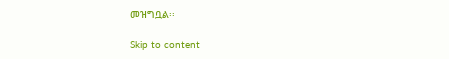መዝግቧል፡፡

Skip to content